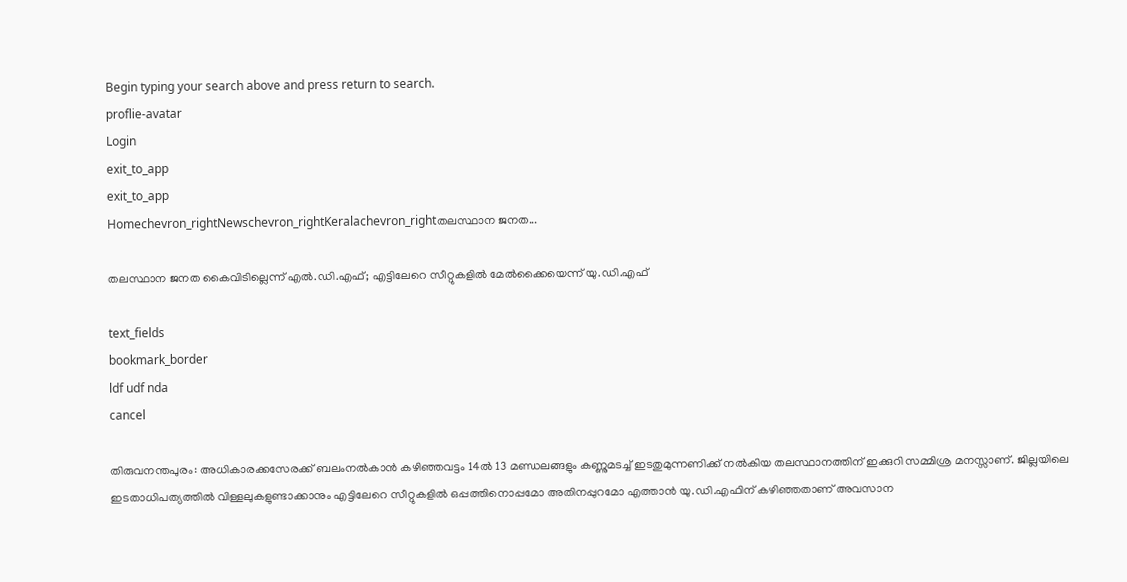Begin typing your search above and press return to search.
proflie-avatar
Login
exit_to_app
exit_to_app
Homechevron_rightNewschevron_rightKeralachevron_rightതലസ്ഥാന ജനത...

തലസ്ഥാന ജനത കൈവിടില്ലെന്ന് എൽ.ഡി.എഫ്; എട്ടിലേറെ സീറ്റുകളിൽ മേൽക്കൈയെന്ന് യു.ഡി.എഫ്

text_fields
bookmark_border
ldf udf nda
cancel

തിരുവനന്തപുരം: അധികാരക്കസേരക്ക് ബലംനൽകാൻ കഴിഞ്ഞവട്ടം 14ൽ 13 മണ്ഡലങ്ങളും കണ്ണുമടച്ച് ഇടതുമുന്നണിക്ക് നൽകിയ തലസ്ഥാനത്തിന് ഇക്കുറി സമ്മിശ്ര മനസ്സാണ്. ജില്ലയിലെ ഇടതാധിപത്യത്തിൽ വിള്ളലുകളുണ്ടാക്കാനും എട്ടിലേറെ സീറ്റുകളിൽ ഒപ്പത്തിനൊപ്പമോ അതിനപ്പുറമോ എത്താൻ യു.ഡി.എഫിന് കഴിഞ്ഞതാണ് അവസാന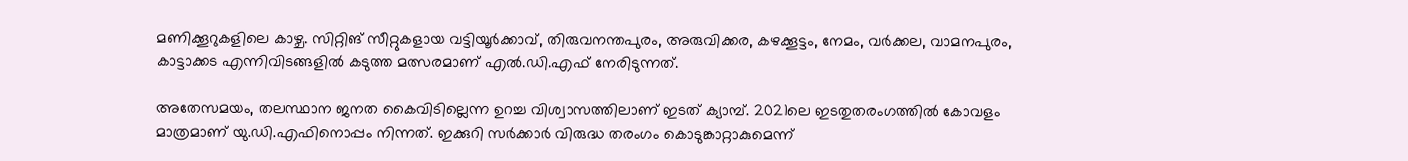മണിക്കൂറുകളിലെ കാഴ്ച. സിറ്റിങ് സീറ്റുകളായ വട്ടിയൂർക്കാവ്, തിരുവനന്തപുരം, അരുവിക്കര, കഴക്കൂട്ടം, നേമം, വർക്കല, വാമനപുരം, കാട്ടാക്കട എന്നിവിടങ്ങളിൽ കടുത്ത മത്സരമാണ് എൽ.ഡി.എഫ് നേരിടുന്നത്.

അതേസമയം, തലസ്ഥാന ജനത കൈവിടില്ലെന്ന ഉറച്ച വിശ്വാസത്തിലാണ് ഇടത് ക്യാമ്പ്. 2021ലെ ഇടതുതരംഗത്തിൽ കോവളം മാത്രമാണ് യു.ഡി.എഫിനൊപ്പം നിന്നത്. ഇക്കുറി സർക്കാർ വിരുദ്ധ തരംഗം കൊടുങ്കാറ്റാകുമെന്ന്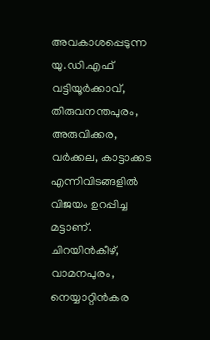അവകാശപ്പെടുന്ന യു.ഡി.എഫ് വട്ടിയൂർക്കാവ്, തിരുവനന്തപുരം, അരുവിക്കര, വർക്കല, കാട്ടാക്കട എന്നിവിടങ്ങളിൽ വിജയം ഉറപ്പിച്ച മട്ടാണ്. ചിറയിൻകീഴ്, വാമനപുരം, നെയ്യാറ്റിൻകര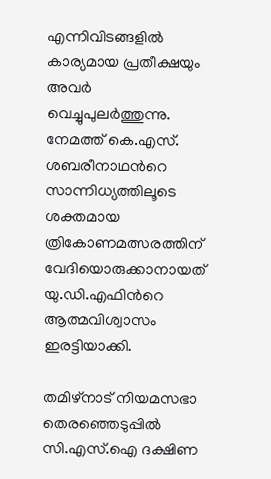എന്നിവിടങ്ങളിൽ കാര്യമായ പ്രതീക്ഷയും അവർ വെച്ചുപുലർത്തുന്നു. നേമത്ത് കെ.എസ്. ശബരീനാഥന്‍റെ സാന്നിധ്യത്തിലൂടെ ശക്തമായ ത്രികോണമത്സരത്തിന് വേദിയൊരുക്കാനായത് യു.ഡി.എഫിന്‍റെ ആത്മവിശ്വാസം ഇരട്ടിയാക്കി.

തമിഴ്‌നാട് നിയമസഭാ തെരഞ്ഞെടുപ്പിൽ സി.എസ്‌.ഐ ദക്ഷിണ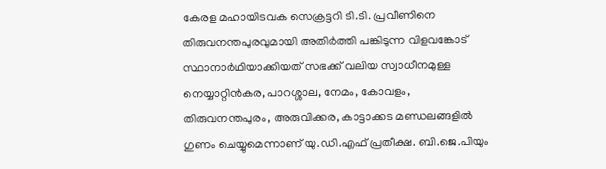കേരള മഹായിടവക സെക്രട്ടറി ടി.ടി. പ്രവീണിനെ തിരുവനന്തപുരവുമായി അതിർത്തി പങ്കിടുന്ന വിളവങ്കോട് സ്ഥാനാർഥിയാക്കിയത് സഭക്ക് വലിയ സ്വാധീനമുള്ള നെയ്യാറ്റിൻകര, പാറശ്ശാല, നേമം, കോവളം, തിരുവനന്തപുരം, അരുവിക്കര, കാട്ടാക്കട മണ്ഡലങ്ങളിൽ ഗുണം ചെയ്യുമെന്നാണ് യു.ഡി.എഫ് പ്രതീക്ഷ. ബി.ജെ.പിയും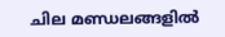ചില മണ്ഡലങ്ങളിൽ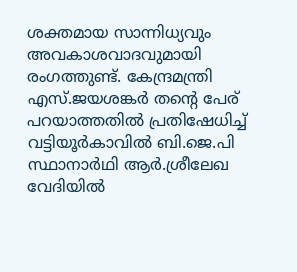ശക്തമായ സാന്നിധ്യവും അവകാശവാദവുമായി രംഗത്തുണ്ട്. കേന്ദ്രമന്ത്രി എസ്.ജയശങ്കർ തന്‍റെ പേര് പറയാത്തതിൽ പ്രതിഷേധിച്ച് വട്ടിയൂർകാവിൽ ബി.ജെ.പി സ്ഥാനാർഥി ആർ.ശ്രീലേഖ വേദിയിൽ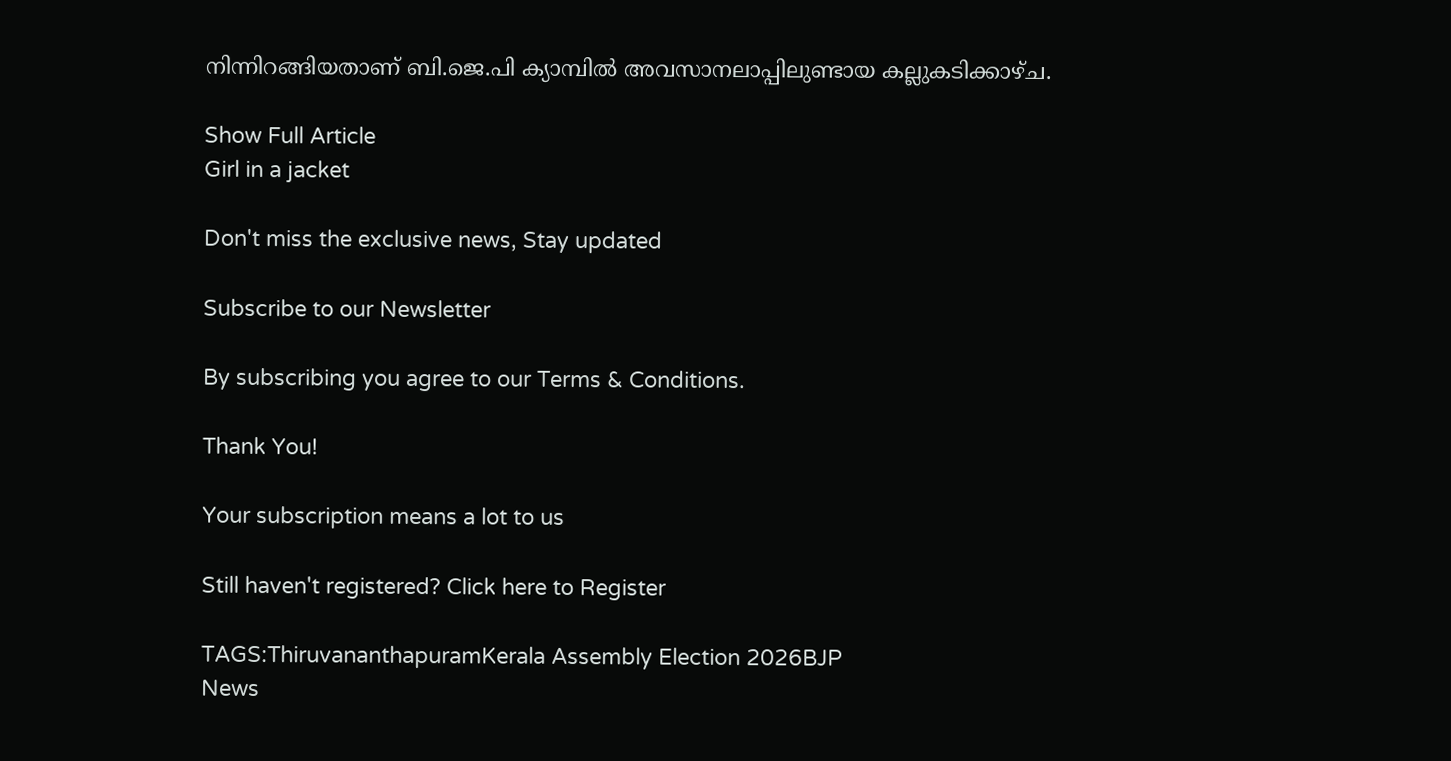നിന്നിറങ്ങിയതാണ് ബി.ജെ.പി ക്യാമ്പിൽ അവസാനലാപ്പിലുണ്ടായ കല്ലുകടിക്കാഴ്ച.

Show Full Article
Girl in a jacket

Don't miss the exclusive news, Stay updated

Subscribe to our Newsletter

By subscribing you agree to our Terms & Conditions.

Thank You!

Your subscription means a lot to us

Still haven't registered? Click here to Register

TAGS:ThiruvananthapuramKerala Assembly Election 2026BJP
News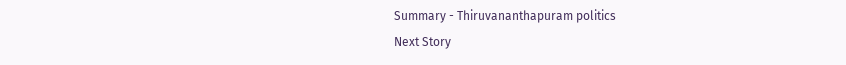Summary - Thiruvananthapuram politics
Next Story